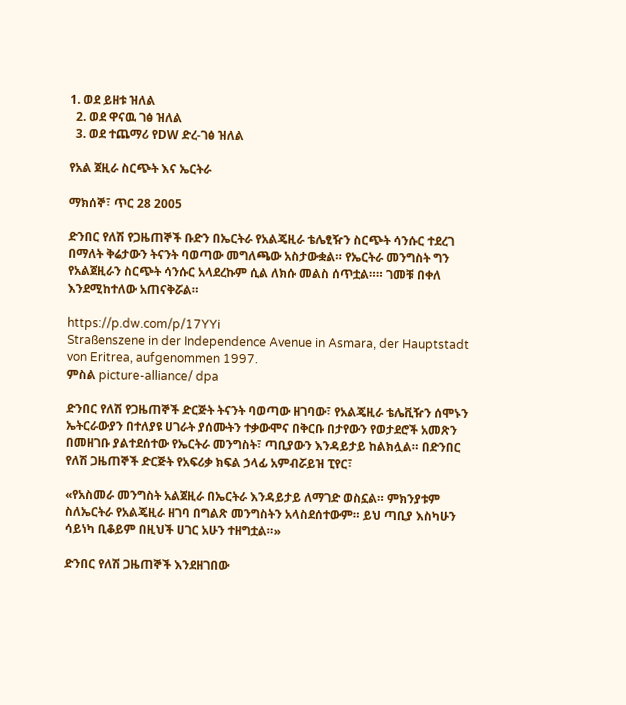1. ወደ ይዘቱ ዝለል
  2. ወደ ዋናዉ ገፅ ዝለል
  3. ወደ ተጨማሪ የDW ድረ-ገፅ ዝለል

የአል ጀዚራ ስርጭት እና ኤርትራ

ማክሰኞ፣ ጥር 28 2005

ድንበር የለሽ የጋዜጠኞች ቡድን በኤርትራ የአልጄዚራ ቴሌፂዥን ስርጭት ሳንሱር ተደረገ በማለት ቅሬታውን ትናንት ባወጣው መግለጫው አስታውቋል። የኤርትራ መንግስት ግን የአልጀዚራን ስርጭት ሳንሱር አላደረኩም ሲል ለክሱ መልስ ሰጥቷል።። ገመቹ በቀለ እንደሚከተለው አጠናቅሯል።

https://p.dw.com/p/17YYi
Straßenszene in der Independence Avenue in Asmara, der Hauptstadt von Eritrea, aufgenommen 1997.
ምስል picture-alliance/ dpa

ድንበር የለሽ የጋዜጠኞች ድርጅት ትናንት ባወጣው ዘገባው፣ የአልጄዚራ ቴሌቪዥን ሰሞኑን ኤትርራውያን በተለያዩ ሀገራት ያሰሙትን ተቃውሞና በቅርቡ በታየውን የወታደሮች አመጽን በመዘገቡ ያልተደሰተው የኤርትራ መንግስት፣ ጣቢያውን እንዳይታይ ከልክሏል። በድንበር የለሽ ጋዜጠኞች ድርጅት የአፍሪቃ ክፍል ኃላፊ አምብሯይዝ ፒየር፣

«የአስመራ መንግስት አልጀዚራ በኤርትራ እንዳይታይ ለማገድ ወስኗል። ምክንያቱም ስለኤርትራ የአልጄዚራ ዘገባ በግልጽ መንግስትን አላስደሰተውም። ይህ ጣቢያ እስካሁን ሳይነካ ቢቆይም በዚህች ሀገር አሁን ተዘግቷል።»

ድንበር የለሽ ጋዜጠኞች እንደዘገበው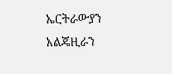ኤርትራውያን አልጄዚራን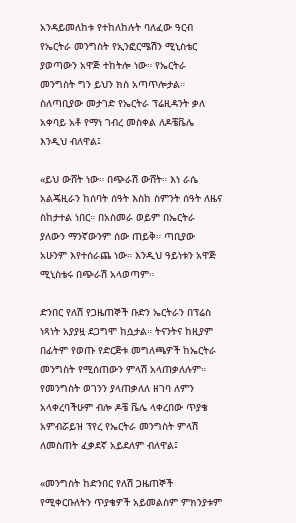አንዳይመለከቱ የተከለከሉት ባለፈው ዓርብ የኤርትራ መንግስት የኢንፎርሜሽን ሚኒስቴር ያወጣውን አዋጅ ተከትሎ ነው። የኤርትራ መንግስት ግን ይህን ክስ አጣጥሎታል። ስለጣቢያው መታገድ የኤርትራ ፕሬዚዳንት ቃለ አቀባይ አቶ የማነ ገብረ መስቀል ለዶቼቬሌ እንዲህ ብለዋል፤

«ይህ ውሸት ነው። በጭራሽ ውሸት። እነ ራሴ አልጄዚራን ከሰባት ሰዓት እስከ ስምንት ሰዓት ለዜና ስከታተል ነበር። በአስመራ ወይም በኤርትራ ያለውን ማንኛውንም ሰው ጠይቅ። ጣቢያው አሁንም እየተሰራጨ ነው። እንዲህ ዓይነቱን አዋጅ ሚኒስቴሩ በጭራሽ አላወጣም።

ድንበር የለሽ የጋዜጠኞች ቡድን ኤርትራን በፕሬስ ነጻነት አያያዟ ደጋግሞ ከሷታል። ትናንትና ከዚያም በፊትም የወጡ የድርጅቱ መግለጫዎች ከኤርትራ መንግስት የሚሰጠውን ምላሽ አላጠቃለሉም። የመንግስት ወገንን ያላጠቃለለ ዘገባ ለምን አላቀረባችሁም ብሎ ዶቼ ቬሌ ላቀረበው ጥያቄ አምብሯይዝ ፕየረ የኤርትራ መንግስት ምላሽ ለመስጠት ፈቃደኛ አይደለም ብለዋል፤

«መንግስት ከድንበር የለሽ ጋዜጠኞች የሚቀርቡለትን ጥያቄዎች አይመልስም ምክንያቱም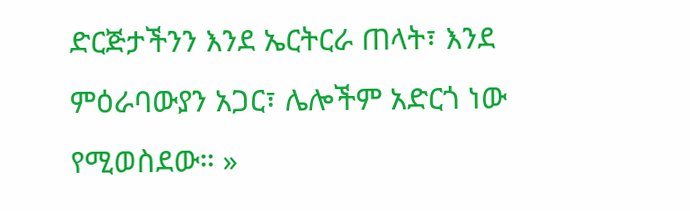ድርጅታችንን እንደ ኤርትርራ ጠላት፣ እንደ ምዕራባውያን አጋር፣ ሌሎችም አድርጎ ነው የሚወስደው። »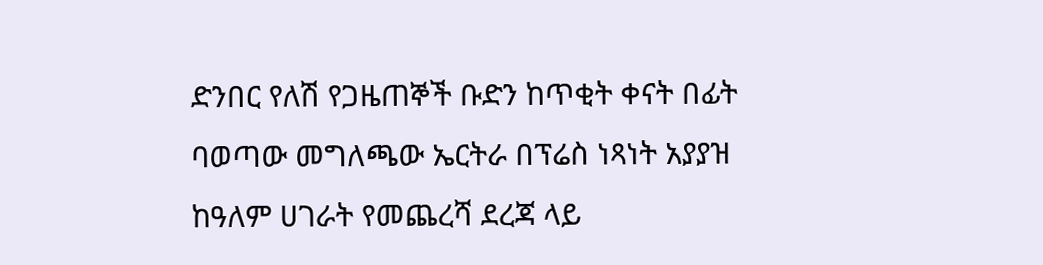ድንበር የለሽ የጋዜጠኞች ቡድን ከጥቂት ቀናት በፊት ባወጣው መግለጫው ኤርትራ በፕሬስ ነጻነት አያያዝ ከዓለም ሀገራት የመጨረሻ ደረጃ ላይ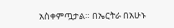አስቀምጧታል። በኤርትራ በአሁኑ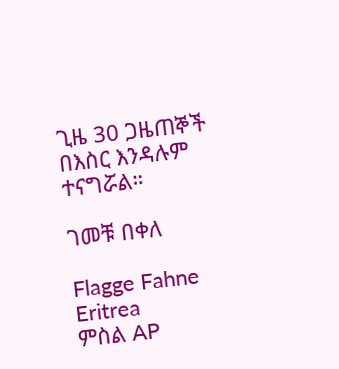ጊዜ 30 ጋዜጠኞች በእስር እንዳሉም ተናግሯል።

ገመቹ በቀለ

Flagge Fahne Eritrea
ምስል AP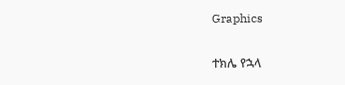Graphics

ተክሌ የኋላ